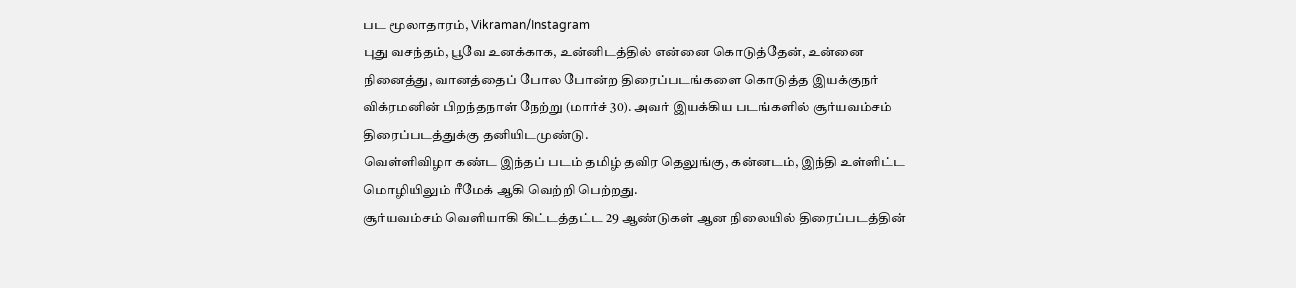பட மூலாதாரம், Vikraman/Instagram
புது வசந்தம், பூவே உனக்காக, உன்னிடத்தில் என்னை கொடுத்தேன், உன்னை நினைத்து, வானத்தைப் போல போன்ற திரைப்படங்களை கொடுத்த இயக்குநர் விக்ரமனின் பிறந்தநாள் நேற்று (மார்ச் 30). அவர் இயக்கிய படங்களில் சூர்யவம்சம் திரைப்படத்துக்கு தனியிடமுண்டு.
வெள்ளிவிழா கண்ட இந்தப் படம் தமிழ் தவிர தெலுங்கு, கன்னடம், இந்தி உள்ளிட்ட மொழியிலும் ரீமேக் ஆகி வெற்றி பெற்றது.
சூர்யவம்சம் வெளியாகி கிட்டத்தட்ட 29 ஆண்டுகள் ஆன நிலையில் திரைப்படத்தின்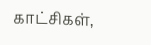காட்சிகள்,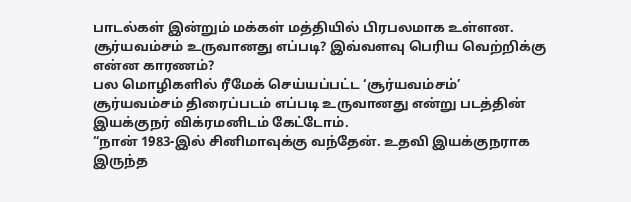பாடல்கள் இன்றும் மக்கள் மத்தியில் பிரபலமாக உள்ளன.
சூர்யவம்சம் உருவானது எப்படி? இவ்வளவு பெரிய வெற்றிக்கு என்ன காரணம்?
பல மொழிகளில் ரீமேக் செய்யப்பட்ட ‘சூர்யவம்சம்’
சூர்யவம்சம் திரைப்படம் எப்படி உருவானது என்று படத்தின் இயக்குநர் விக்ரமனிடம் கேட்டோம்.
“நான் 1983-இல் சினிமாவுக்கு வந்தேன். உதவி இயக்குநராக இருந்த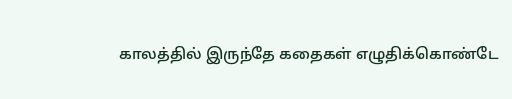காலத்தில் இருந்தே கதைகள் எழுதிக்கொண்டே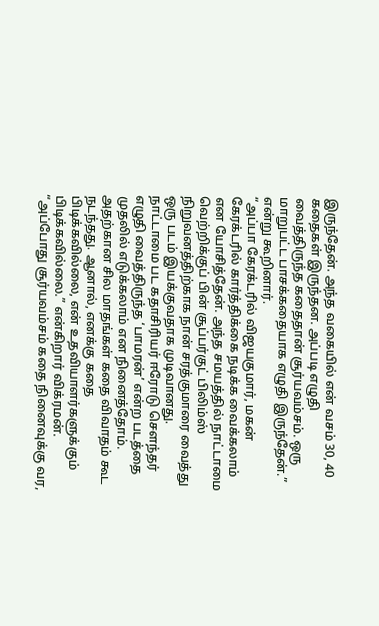இருந்தேன். அந்த வகையில் என் வசம் 30, 40 கதைகள் இருந்தன. அப்படி எழுதி வைத்திருந்த கதைதான் சூர்யவம்சம். ஒரு மாறுபட்ட பாசக்கதையாக எழுதி இருந்தேன்.” என்று கூறினார்.
“அப்பா கேரக்டரில் விஜயகுமார், மகன் கேரக்டரில் கார்த்திக்கை நடிக்க வைக்கலாம் என யோசித்தேன். அந்த சமயத்தில் நாட்டாமை வெற்றிக்குப் பின் சூப்பர்குட் பிலிம்ஸ் நிறுவனத்திற்காக நான் சரத்குமாரை வைத்து ஒரு படம் இயக்குவதாக முடிவானது. நாட்டாமை பட கதாசிரியர் ஈரோடு சௌந்தர் எழுதி வைத்திருந்த ‘பாமரன்’ என்ற படத்தை முதலில் எடுக்கலாம் என நினைத்தோம். அதற்கான சில மாதங்கள் கதை விவாதம் கூட நடந்தது. ஆனால், எனக்கு கதை பிடிக்கவில்லை, என் உதவியாளர்களுக்கும் பிடிக்கவில்லை.” என்கிறார் விக்ரமன்.
“அப்போது சூர்யவம்சம் கதை நினைவுக்கு வர,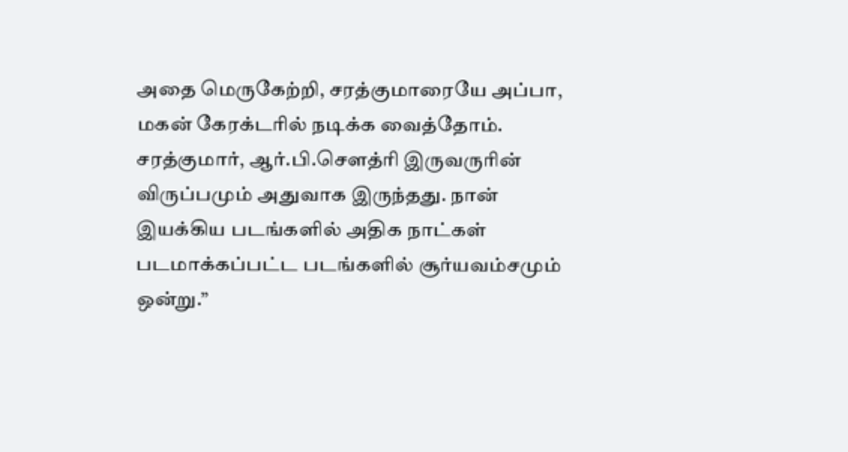அதை மெருகேற்றி, சரத்குமாரையே அப்பா, மகன் கேரக்டரில் நடிக்க வைத்தோம். சரத்குமார், ஆர்.பி.சௌத்ரி இருவருரின் விருப்பமும் அதுவாக இருந்தது. நான் இயக்கிய படங்களில் அதிக நாட்கள் படமாக்கப்பட்ட படங்களில் சூர்யவம்சமும் ஒன்று.”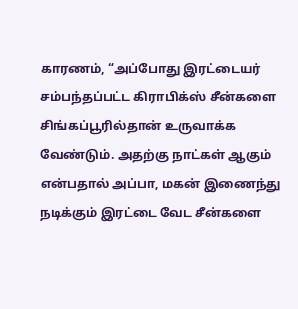காரணம், “அப்போது இரட்டையர் சம்பந்தப்பட்ட கிராபிக்ஸ் சீன்களை சிங்கப்பூரில்தான் உருவாக்க வேண்டும். அதற்கு நாட்கள் ஆகும் என்பதால் அப்பா, மகன் இணைந்து நடிக்கும் இரட்டை வேட சீன்களை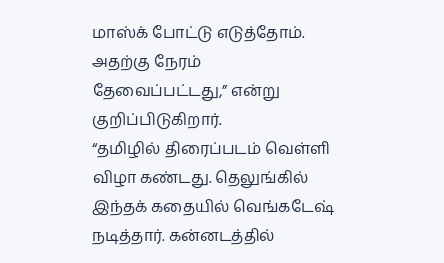மாஸ்க் போட்டு எடுத்தோம். அதற்கு நேரம் தேவைப்பட்டது,” என்று குறிப்பிடுகிறார்.
“தமிழில் திரைப்படம் வெள்ளி விழா கண்டது. தெலுங்கில் இந்தக் கதையில் வெங்கடேஷ் நடித்தார். கன்னடத்தில்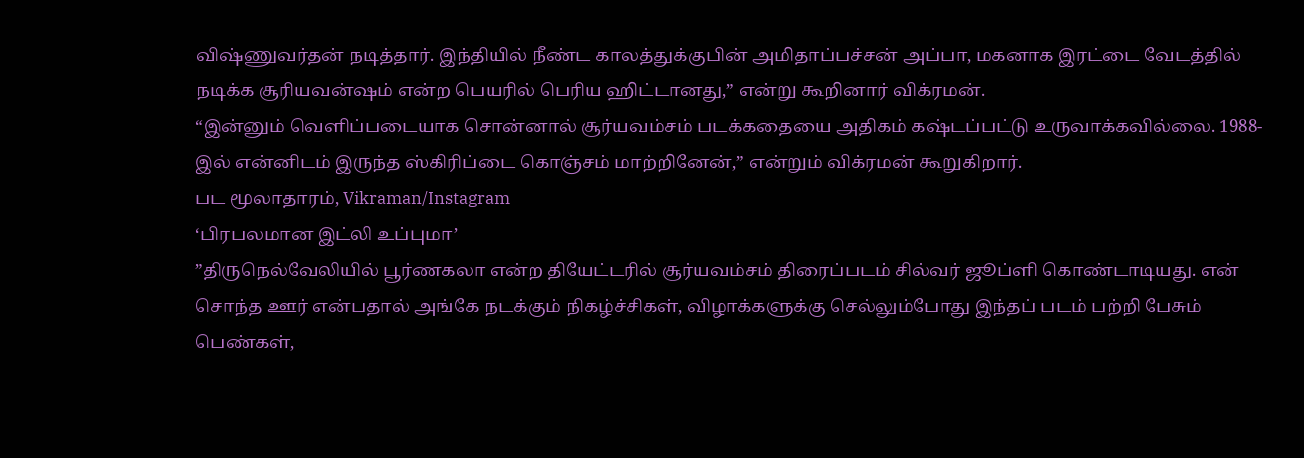விஷ்ணுவர்தன் நடித்தார். இந்தியில் நீண்ட காலத்துக்குபின் அமிதாப்பச்சன் அப்பா, மகனாக இரட்டை வேடத்தில் நடிக்க சூரியவன்ஷம் என்ற பெயரில் பெரிய ஹிட்டானது,” என்று கூறினார் விக்ரமன்.
“இன்னும் வெளிப்படையாக சொன்னால் சூர்யவம்சம் படக்கதையை அதிகம் கஷ்டப்பட்டு உருவாக்கவில்லை. 1988-இல் என்னிடம் இருந்த ஸ்கிரிப்டை கொஞ்சம் மாற்றினேன்,” என்றும் விக்ரமன் கூறுகிறார்.
பட மூலாதாரம், Vikraman/Instagram
‘பிரபலமான இட்லி உப்புமா’
”திருநெல்வேலியில் பூர்ணகலா என்ற தியேட்டரில் சூர்யவம்சம் திரைப்படம் சில்வர் ஜூப்ளி கொண்டாடியது. என் சொந்த ஊர் என்பதால் அங்கே நடக்கும் நிகழ்ச்சிகள், விழாக்களுக்கு செல்லும்போது இந்தப் படம் பற்றி பேசும் பெண்கள்,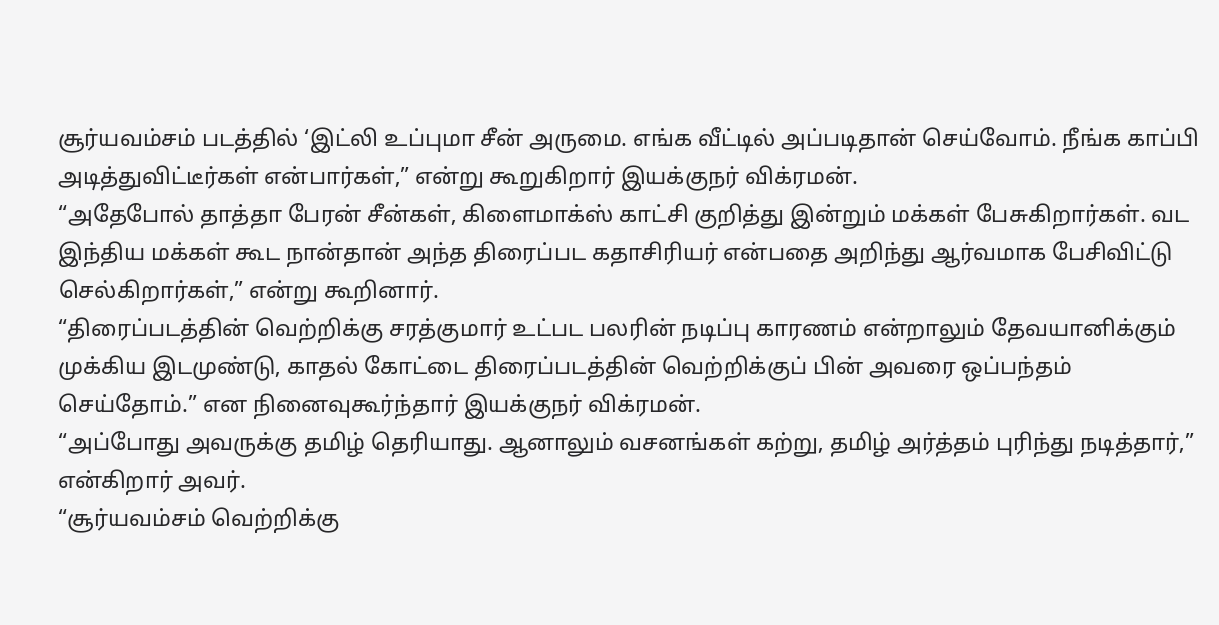சூர்யவம்சம் படத்தில் ‘இட்லி உப்புமா சீன் அருமை. எங்க வீட்டில் அப்படிதான் செய்வோம். நீங்க காப்பி அடித்துவிட்டீர்கள் என்பார்கள்,” என்று கூறுகிறார் இயக்குநர் விக்ரமன்.
“அதேபோல் தாத்தா பேரன் சீன்கள், கிளைமாக்ஸ் காட்சி குறித்து இன்றும் மக்கள் பேசுகிறார்கள். வட இந்திய மக்கள் கூட நான்தான் அந்த திரைப்பட கதாசிரியர் என்பதை அறிந்து ஆர்வமாக பேசிவிட்டு செல்கிறார்கள்,” என்று கூறினார்.
“திரைப்படத்தின் வெற்றிக்கு சரத்குமார் உட்பட பலரின் நடிப்பு காரணம் என்றாலும் தேவயானிக்கும் முக்கிய இடமுண்டு, காதல் கோட்டை திரைப்படத்தின் வெற்றிக்குப் பின் அவரை ஒப்பந்தம் செய்தோம்.” என நினைவுகூர்ந்தார் இயக்குநர் விக்ரமன்.
“அப்போது அவருக்கு தமிழ் தெரியாது. ஆனாலும் வசனங்கள் கற்று, தமிழ் அர்த்தம் புரிந்து நடித்தார்,” என்கிறார் அவர்.
“சூர்யவம்சம் வெற்றிக்கு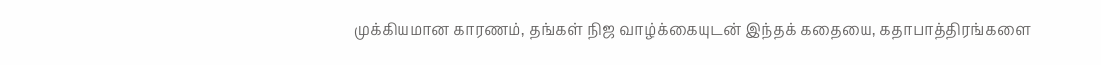முக்கியமான காரணம், தங்கள் நிஜ வாழ்க்கையுடன் இந்தக் கதையை, கதாபாத்திரங்களை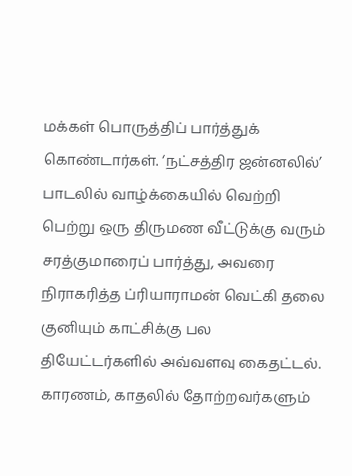மக்கள் பொருத்திப் பார்த்துக் கொண்டார்கள். ‘நட்சத்திர ஜன்னலில்’ பாடலில் வாழ்க்கையில் வெற்றி பெற்று ஒரு திருமண வீட்டுக்கு வரும் சரத்குமாரைப் பார்த்து, அவரை நிராகரித்த ப்ரியாராமன் வெட்கி தலை குனியும் காட்சிக்கு பல தியேட்டர்களில் அவ்வளவு கைதட்டல். காரணம், காதலில் தோற்றவர்களும்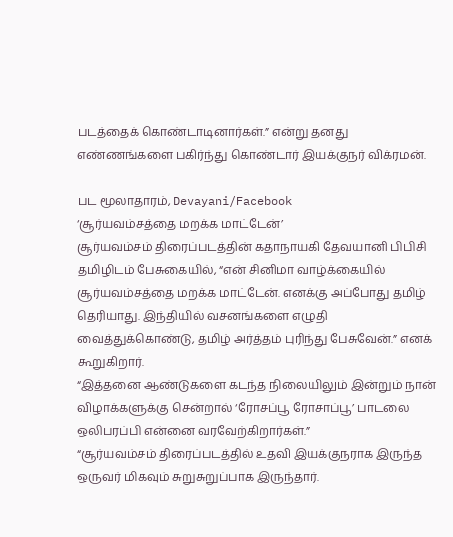படத்தைக் கொண்டாடினார்கள்.” என்று தனது எண்ணங்களை பகிர்ந்து கொண்டார் இயக்குநர் விக்ரமன்.

பட மூலாதாரம், Devayani/Facebook
‘சூர்யவம்சத்தை மறக்க மாட்டேன்’
சூர்யவம்சம் திரைப்படத்தின் கதாநாயகி தேவயானி பிபிசி தமிழிடம் பேசுகையில், “என் சினிமா வாழ்க்கையில் சூர்யவம்சத்தை மறக்க மாட்டேன். எனக்கு அப்போது தமிழ் தெரியாது. இந்தியில் வசனங்களை எழுதி வைத்துக்கொண்டு, தமிழ் அர்த்தம் புரிந்து பேசுவேன்.” எனக் கூறுகிறார்.
“இத்தனை ஆண்டுகளை கடந்த நிலையிலும் இன்றும் நான் விழாக்களுக்கு சென்றால் ‘ரோசப்பூ ரோசாப்பூ’ பாடலை ஒலிபரப்பி என்னை வரவேற்கிறார்கள்.”
“சூர்யவம்சம் திரைப்படத்தில் உதவி இயக்குநராக இருந்த ஒருவர் மிகவும் சுறுசுறுப்பாக இருந்தார்.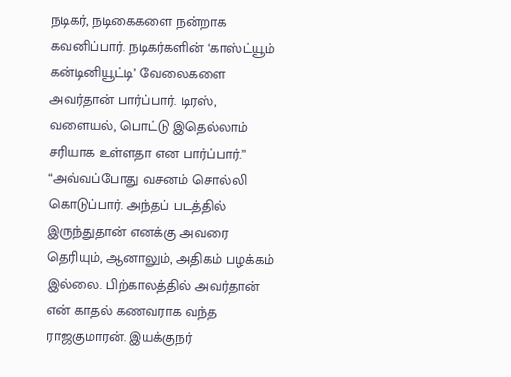நடிகர், நடிகைகளை நன்றாக கவனிப்பார். நடிகர்களின் ‘காஸ்ட்யூம் கன்டினியூட்டி’ வேலைகளை அவர்தான் பார்ப்பார். டிரஸ், வளையல், பொட்டு இதெல்லாம் சரியாக உள்ளதா என பார்ப்பார்.”
“அவ்வப்போது வசனம் சொல்லி கொடுப்பார். அந்தப் படத்தில் இருந்துதான் எனக்கு அவரை தெரியும், ஆனாலும், அதிகம் பழக்கம் இல்லை. பிற்காலத்தில் அவர்தான் என் காதல் கணவராக வந்த ராஜகுமாரன். இயக்குநர்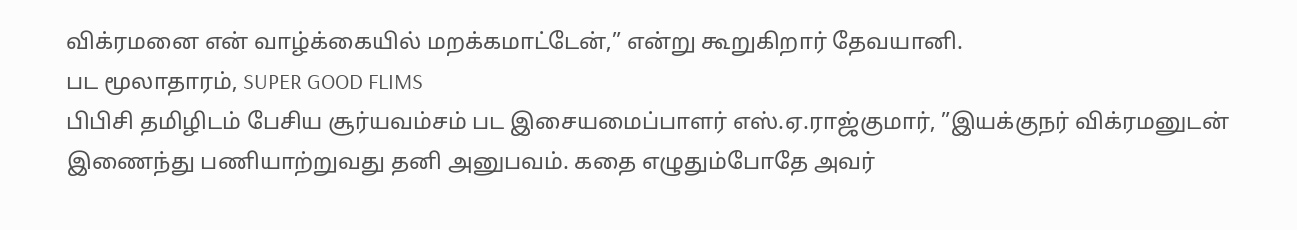விக்ரமனை என் வாழ்க்கையில் மறக்கமாட்டேன்,” என்று கூறுகிறார் தேவயானி.
பட மூலாதாரம், SUPER GOOD FLIMS
பிபிசி தமிழிடம் பேசிய சூர்யவம்சம் பட இசையமைப்பாளர் எஸ்.ஏ.ராஜ்குமார், ”இயக்குநர் விக்ரமனுடன் இணைந்து பணியாற்றுவது தனி அனுபவம். கதை எழுதும்போதே அவர்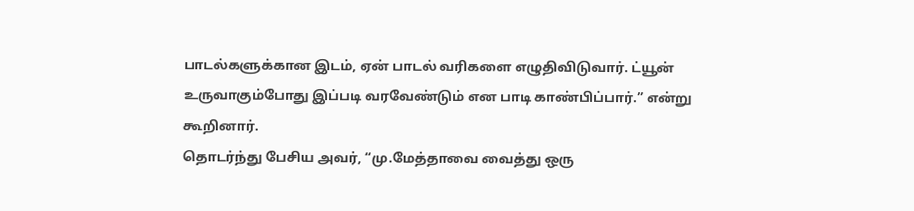பாடல்களுக்கான இடம், ஏன் பாடல் வரிகளை எழுதிவிடுவார். ட்யூன் உருவாகும்போது இப்படி வரவேண்டும் என பாடி காண்பிப்பார்.” என்று கூறினார்.
தொடர்ந்து பேசிய அவர், “மு.மேத்தாவை வைத்து ஒரு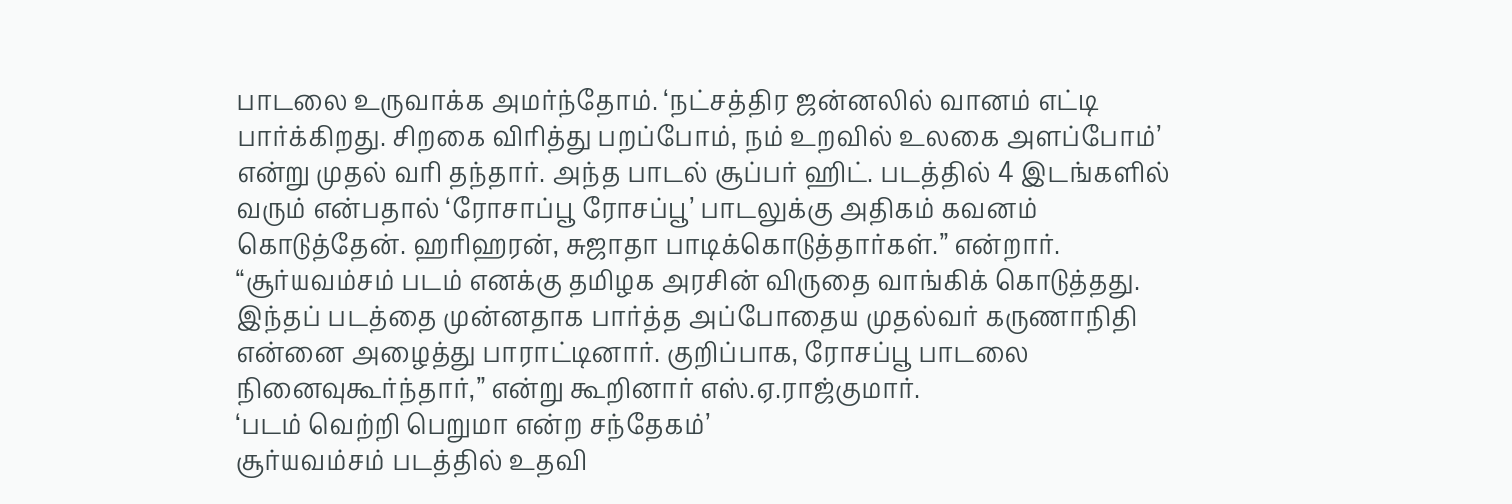பாடலை உருவாக்க அமர்ந்தோம். ‘நட்சத்திர ஜன்னலில் வானம் எட்டி பார்க்கிறது. சிறகை விரித்து பறப்போம், நம் உறவில் உலகை அளப்போம்’ என்று முதல் வரி தந்தார். அந்த பாடல் சூப்பர் ஹிட். படத்தில் 4 இடங்களில் வரும் என்பதால் ‘ரோசாப்பூ ரோசப்பூ’ பாடலுக்கு அதிகம் கவனம் கொடுத்தேன். ஹரிஹரன், சுஜாதா பாடிக்கொடுத்தார்கள்.” என்றார்.
“சூர்யவம்சம் படம் எனக்கு தமிழக அரசின் விருதை வாங்கிக் கொடுத்தது. இந்தப் படத்தை முன்னதாக பார்த்த அப்போதைய முதல்வர் கருணாநிதி என்னை அழைத்து பாராட்டினார். குறிப்பாக, ரோசப்பூ பாடலை நினைவுகூர்ந்தார்,” என்று கூறினார் எஸ்.ஏ.ராஜ்குமார்.
‘படம் வெற்றி பெறுமா என்ற சந்தேகம்’
சூர்யவம்சம் படத்தில் உதவி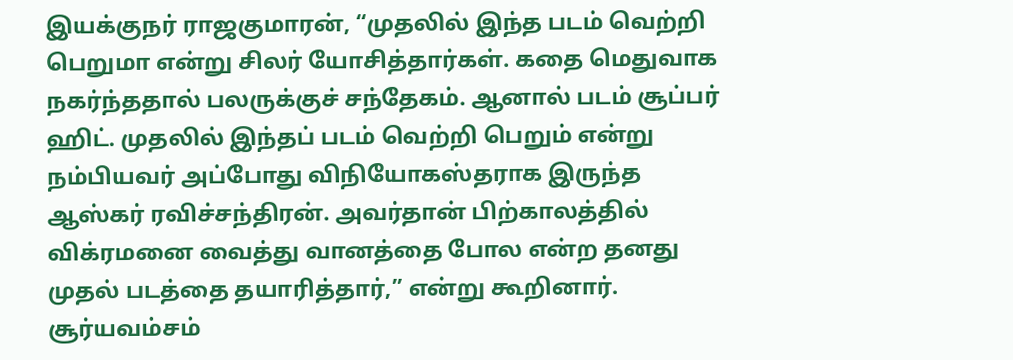இயக்குநர் ராஜகுமாரன், “முதலில் இந்த படம் வெற்றி பெறுமா என்று சிலர் யோசித்தார்கள். கதை மெதுவாக நகர்ந்ததால் பலருக்குச் சந்தேகம். ஆனால் படம் சூப்பர் ஹிட். முதலில் இந்தப் படம் வெற்றி பெறும் என்று நம்பியவர் அப்போது விநியோகஸ்தராக இருந்த ஆஸ்கர் ரவிச்சந்திரன். அவர்தான் பிற்காலத்தில் விக்ரமனை வைத்து வானத்தை போல என்ற தனது முதல் படத்தை தயாரித்தார்,” என்று கூறினார்.
சூர்யவம்சம்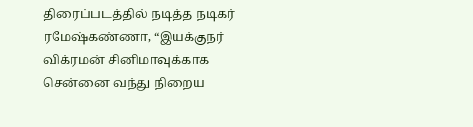திரைப்படத்தில் நடித்த நடிகர் ரமேஷ்கண்ணா, “இயக்குநர் விக்ரமன் சினிமாவுக்காக சென்னை வந்து நிறைய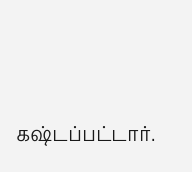கஷ்டப்பட்டார்.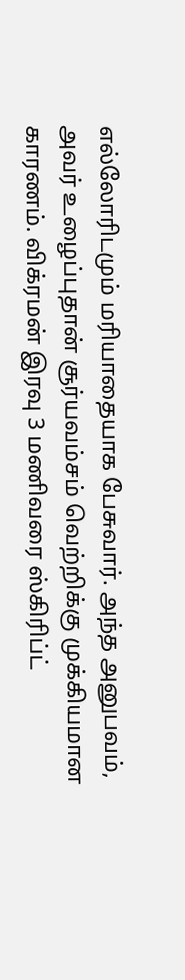எல்லோரிடமும் மரியாதையாக பேசுவார். அந்த அனுபவம், அவர் உழைப்புதான் சூர்யவம்சம் வெற்றிக்கு முக்கியமான காரணம். விக்ரமன் இரவு 3 மணிவரை ஸ்கிரிப்ட்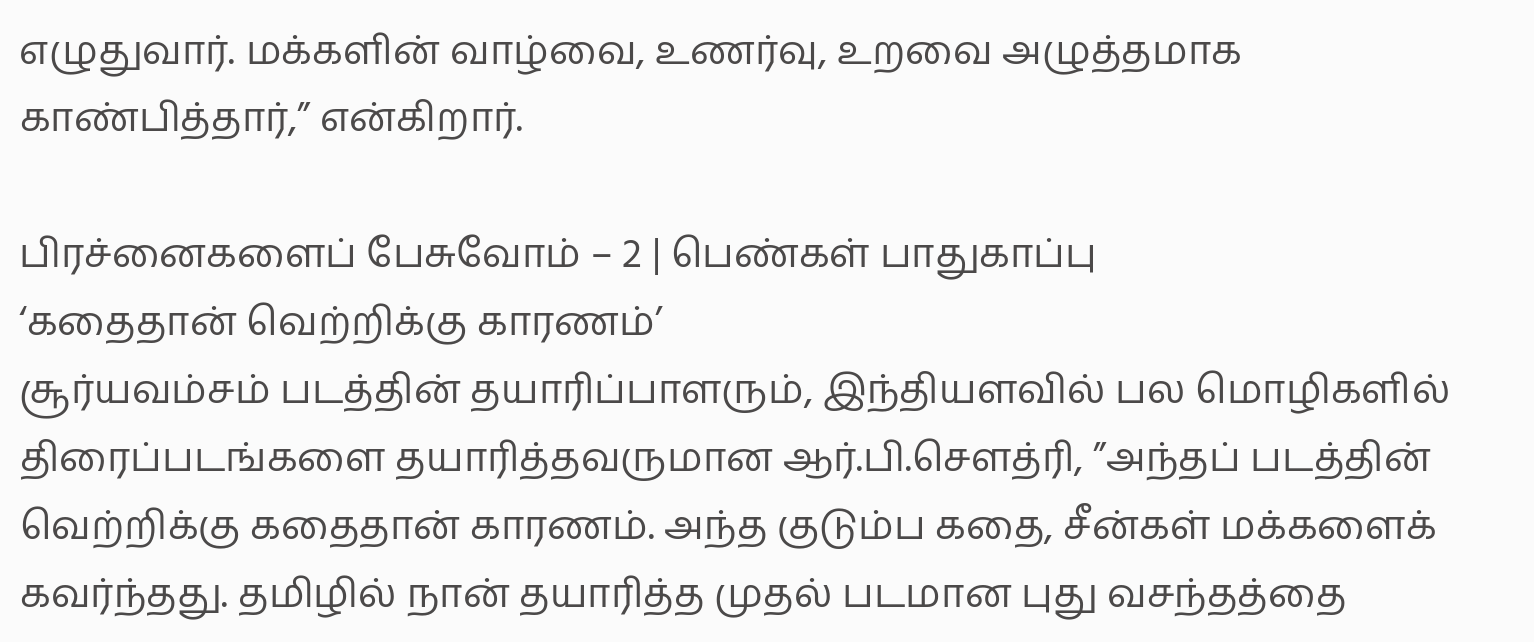எழுதுவார். மக்களின் வாழ்வை, உணர்வு, உறவை அழுத்தமாக காண்பித்தார்,” என்கிறார்.

பிரச்னைகளைப் பேசுவோம் – 2 | பெண்கள் பாதுகாப்பு
‘கதைதான் வெற்றிக்கு காரணம்’
சூர்யவம்சம் படத்தின் தயாரிப்பாளரும், இந்தியளவில் பல மொழிகளில் திரைப்படங்களை தயாரித்தவருமான ஆர்.பி.சௌத்ரி, ”அந்தப் படத்தின் வெற்றிக்கு கதைதான் காரணம். அந்த குடும்ப கதை, சீன்கள் மக்களைக் கவர்ந்தது. தமிழில் நான் தயாரித்த முதல் படமான புது வசந்தத்தை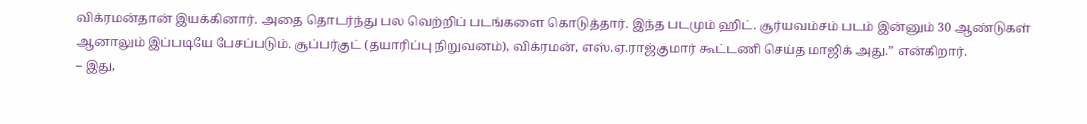விக்ரமன்தான் இயக்கினார். அதை தொடர்ந்து பல வெற்றிப் படங்களை கொடுத்தார். இந்த படமும் ஹிட். சூர்யவம்சம் படம் இன்னும் 30 ஆண்டுகள் ஆனாலும் இப்படியே பேசப்படும். சூப்பர்குட் (தயாரிப்பு நிறுவனம்), விக்ரமன், எஸ்.ஏ.ராஜ்குமார் கூட்டணி செய்த மாஜிக் அது.” என்கிறார்.
– இது,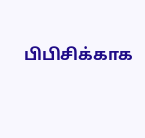பிபிசிக்காக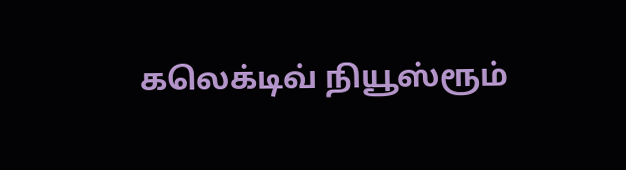கலெக்டிவ் நியூஸ்ரூம்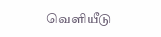வெளியீடு